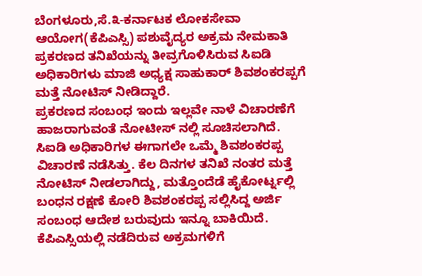ಬೆಂಗಳೂರು,ಸೆ.೩-ಕರ್ನಾಟಕ ಲೋಕಸೇವಾ ಆಯೋಗ(ಕೆಪಿಎಸ್ಸಿ) ಪಶುವೈದ್ಯರ ಅಕ್ರಮ ನೇಮಕಾತಿ ಪ್ರಕರಣದ ತನಿಖೆಯನ್ನು ತೀವ್ರಗೊಳಿಸಿರುವ ಸಿಐಡಿ ಅಧಿಕಾರಿಗಳು ಮಾಜಿ ಅಧ್ಯಕ್ಷ ಸಾಹುಕಾರ್ ಶಿವಶಂಕರಪ್ಪಗೆ ಮತ್ತೆ ನೋಟಿಸ್ ನೀಡಿದ್ದಾರೆ.
ಪ್ರಕರಣದ ಸಂಬಂಧ ಇಂದು ಇಲ್ಲವೇ ನಾಳೆ ವಿಚಾರಣೆಗೆ ಹಾಜರಾಗುವಂತೆ ನೋಟೀಸ್ ನಲ್ಲಿ ಸೂಚಿಸಲಾಗಿದೆ.
ಸಿಐಡಿ ಅಧಿಕಾರಿಗಳ ಈಗಾಗಲೇ ಒಮ್ಮೆ ಶಿವಶಂಕರಪ್ಪ ವಿಚಾರಣೆ ನಡೆಸಿತ್ತು. ಕೆಲ ದಿನಗಳ ತನಿಖೆ ನಂತರ ಮತ್ತೆ ನೋಟಿಸ್ ನೀಡಲಾಗಿದ್ದು, ಮತ್ತೊಂದೆಡೆ ಹೈಕೋರ್ಟ್ನಲ್ಲಿ ಬಂಧನ ರಕ್ಷಣೆ ಕೋರಿ ಶಿವಶಂಕರಪ್ಪ ಸಲ್ಲಿಸಿದ್ದ ಅರ್ಜಿ ಸಂಬಂಧ ಆದೇಶ ಬರುವುದು ಇನ್ನೂ ಬಾಕಿಯಿದೆ.
ಕೆಪಿಎಸ್ಸಿಯಲ್ಲಿ ನಡೆದಿರುವ ಅಕ್ರಮಗಳಿಗೆ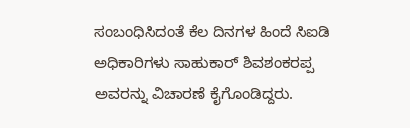ಸಂಬಂಧಿಸಿದಂತೆ ಕೆಲ ದಿನಗಳ ಹಿಂದೆ ಸಿಐಡಿ ಅಧಿಕಾರಿಗಳು ಸಾಹುಕಾರ್ ಶಿವಶಂಕರಪ್ಪ ಅವರನ್ನು ವಿಚಾರಣೆ ಕೈಗೊಂಡಿದ್ದರು.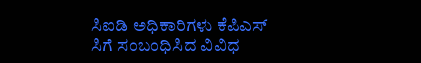ಸಿಐಡಿ ಅಧಿಕಾರಿಗಳು ಕೆಪಿಎಸ್ ಸಿಗೆ ಸಂಬಂಧಿಸಿದ ವಿವಿಧ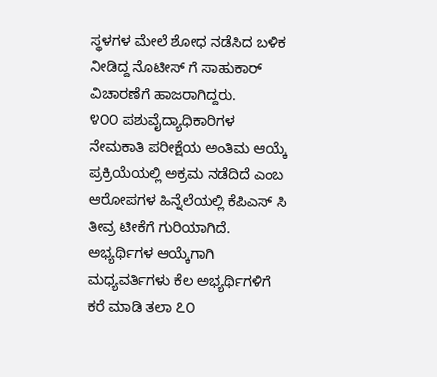ಸ್ಥಳಗಳ ಮೇಲೆ ಶೋಧ ನಡೆಸಿದ ಬಳಿಕ ನೀಡಿದ್ದ ನೊಟೀಸ್ ಗೆ ಸಾಹುಕಾರ್ ವಿಚಾರಣೆಗೆ ಹಾಜರಾಗಿದ್ದರು.
೪೦೦ ಪಶುವೈದ್ಯಾಧಿಕಾರಿಗಳ ನೇಮಕಾತಿ ಪರೀಕ್ಷೆಯ ಅಂತಿಮ ಆಯ್ಕೆ ಪ್ರಕ್ರಿಯೆಯಲ್ಲಿ ಅಕ್ರಮ ನಡೆದಿದೆ ಎಂಬ ಆರೋಪಗಳ ಹಿನ್ನೆಲೆಯಲ್ಲಿ ಕೆಪಿಎಸ್ ಸಿ ತೀವ್ರ ಟೀಕೆಗೆ ಗುರಿಯಾಗಿದೆ.
ಅಭ್ಯರ್ಥಿಗಳ ಆಯ್ಕೆಗಾಗಿ ಮಧ್ಯವರ್ತಿಗಳು ಕೆಲ ಅಭ್ಯರ್ಥಿಗಳಿಗೆ ಕರೆ ಮಾಡಿ ತಲಾ ೭೦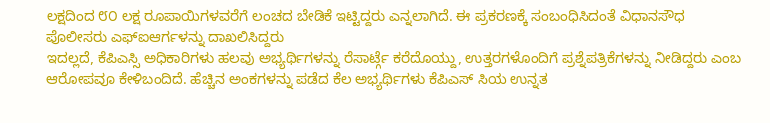ಲಕ್ಷದಿಂದ ೮೦ ಲಕ್ಷ ರೂಪಾಯಿಗಳವರೆಗೆ ಲಂಚದ ಬೇಡಿಕೆ ಇಟ್ಟಿದ್ದರು ಎನ್ನಲಾಗಿದೆ. ಈ ಪ್ರಕರಣಕ್ಕೆ ಸಂಬಂಧಿಸಿದಂತೆ ವಿಧಾನಸೌಧ ಪೊಲೀಸರು ಎಫ್ಐಆರ್ಗಳನ್ನು ದಾಖಲಿಸಿದ್ದರು
ಇದಲ್ಲದೆ, ಕೆಪಿಎಸ್ಸಿ ಅಧಿಕಾರಿಗಳು ಹಲವು ಅಭ್ಯರ್ಥಿಗಳನ್ನು ರೆಸಾರ್ಟ್ಗೆ ಕರೆದೊಯ್ದು, ಉತ್ತರಗಳೊಂದಿಗೆ ಪ್ರಶ್ನೆಪತ್ರಿಕೆಗಳನ್ನು ನೀಡಿದ್ದರು ಎಂಬ ಆರೋಪವೂ ಕೇಳಿಬಂದಿದೆ. ಹೆಚ್ಚಿನ ಅಂಕಗಳನ್ನು ಪಡೆದ ಕೆಲ ಅಭ್ಯರ್ಥಿಗಳು ಕೆಪಿಎಸ್ ಸಿಯ ಉನ್ನತ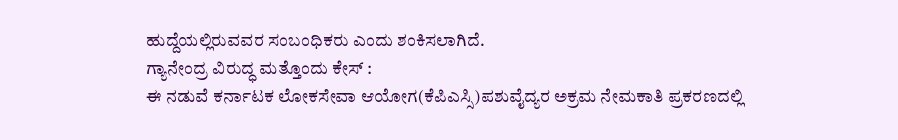ಹುದ್ದೆಯಲ್ಲಿರುವವರ ಸಂಬಂಧಿಕರು ಎಂದು ಶಂಕಿಸಲಾಗಿದೆ.
ಗ್ಯಾನೇಂದ್ರ ವಿರುದ್ಧ ಮತ್ತೊಂದು ಕೇಸ್ :
ಈ ನಡುವೆ ಕರ್ನಾಟಕ ಲೋಕಸೇವಾ ಆಯೋಗ(ಕೆಪಿಎಸ್ಸಿ)ಪಶುವೈದ್ಯರ ಅಕ್ರಮ ನೇಮಕಾತಿ ಪ್ರಕರಣದಲ್ಲಿ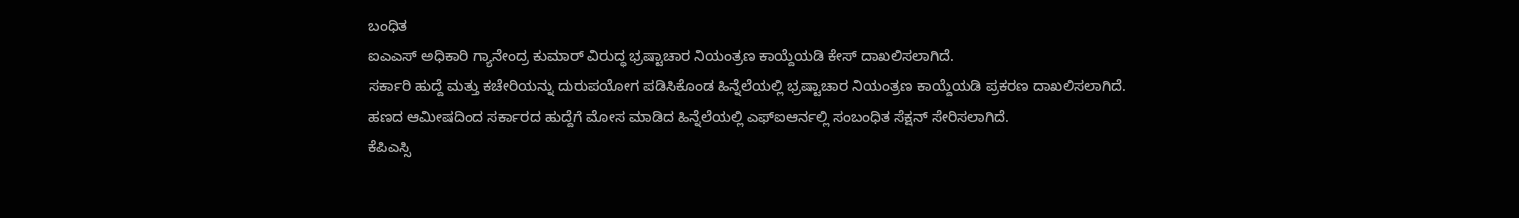ಬಂಧಿತ
ಐಎಎಸ್ ಅಧಿಕಾರಿ ಗ್ಯಾನೇಂದ್ರ ಕುಮಾರ್ ವಿರುದ್ಧ ಭ್ರಷ್ಟಾಚಾರ ನಿಯಂತ್ರಣ ಕಾಯ್ದೆಯಡಿ ಕೇಸ್ ದಾಖಲಿಸಲಾಗಿದೆ.
ಸರ್ಕಾರಿ ಹುದ್ದೆ ಮತ್ತು ಕಚೇರಿಯನ್ನು ದುರುಪಯೋಗ ಪಡಿಸಿಕೊಂಡ ಹಿನ್ನೆಲೆಯಲ್ಲಿ ಭ್ರಷ್ಟಾಚಾರ ನಿಯಂತ್ರಣ ಕಾಯ್ದೆಯಡಿ ಪ್ರಕರಣ ದಾಖಲಿಸಲಾಗಿದೆ.
ಹಣದ ಆಮೀಷದಿಂದ ಸರ್ಕಾರದ ಹುದ್ದೆಗೆ ಮೋಸ ಮಾಡಿದ ಹಿನ್ನೆಲೆಯಲ್ಲಿ ಎಫ್ಐಆರ್ನಲ್ಲಿ ಸಂಬಂಧಿತ ಸೆಕ್ಷನ್ ಸೇರಿಸಲಾಗಿದೆ.
ಕೆಪಿಎಸ್ಸಿ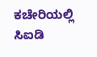ಕಚೇರಿಯಲ್ಲಿ ಸಿಐಡಿ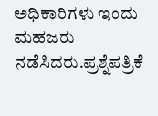ಅಧಿಕಾರಿಗಳು ಇಂದು ಮಹಜರು ನಡೆಸಿದರು.ಪ್ರಶ್ನೆಪತ್ರಿಕೆ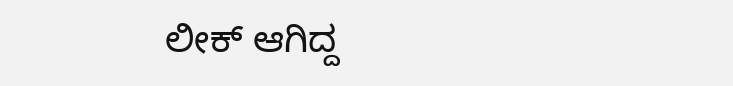ಲೀಕ್ ಆಗಿದ್ದ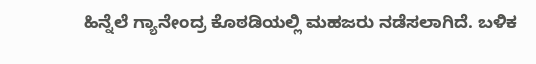ಹಿನ್ನೆಲೆ ಗ್ಯಾನೇಂದ್ರ ಕೊಠಡಿಯಲ್ಲಿ ಮಹಜರು ನಡೆಸಲಾಗಿದೆ. ಬಳಿಕ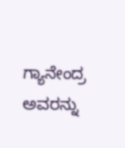ಗ್ಯಾನೇಂದ್ರ ಅವರನ್ನು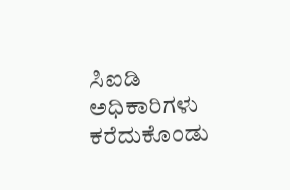ಸಿಐಡಿ ಅಧಿಕಾರಿಗಳು ಕರೆದುಕೊಂಡು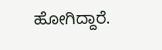ಹೋಗಿದ್ದಾರೆ.